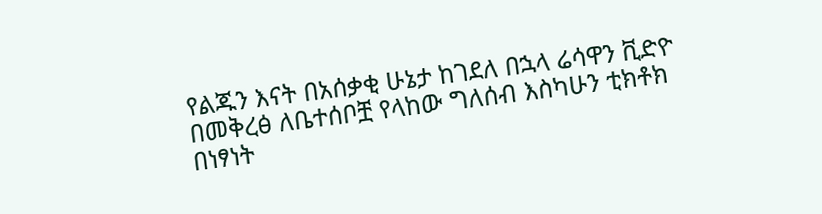የልጁን እናት በአሰቃቂ ሁኔታ ከገደለ በኋላ ሬሳዋን ቪድዮ በመቅረፅ ለቤተሰቦቿ የላከው ግለሰብ እስካሁን ቲክቶክ በነፃነት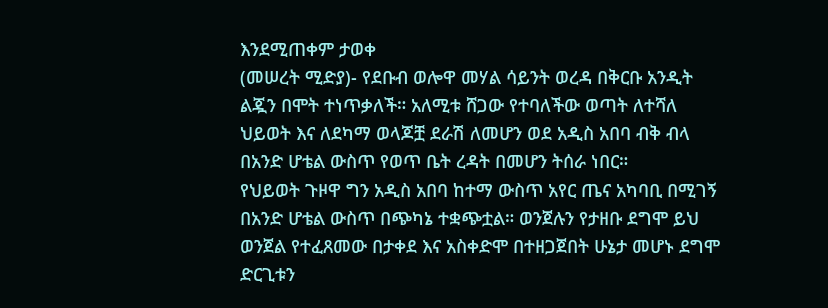እንደሚጠቀም ታወቀ
(መሠረት ሚድያ)- የደቡብ ወሎዋ መሃል ሳይንት ወረዳ በቅርቡ አንዲት ልጇን በሞት ተነጥቃለች። አለሚቱ ሸጋው የተባለችው ወጣት ለተሻለ ህይወት እና ለደካማ ወላጆቿ ደራሽ ለመሆን ወደ አዲስ አበባ ብቅ ብላ በአንድ ሆቴል ውስጥ የወጥ ቤት ረዳት በመሆን ትሰራ ነበር።
የህይወት ጉዞዋ ግን አዲስ አበባ ከተማ ውስጥ አየር ጤና አካባቢ በሚገኝ በአንድ ሆቴል ውስጥ በጭካኔ ተቋጭቷል። ወንጀሉን የታዘቡ ደግሞ ይህ ወንጀል የተፈጸመው በታቀደ እና አስቀድሞ በተዘጋጀበት ሁኔታ መሆኑ ደግሞ ድርጊቱን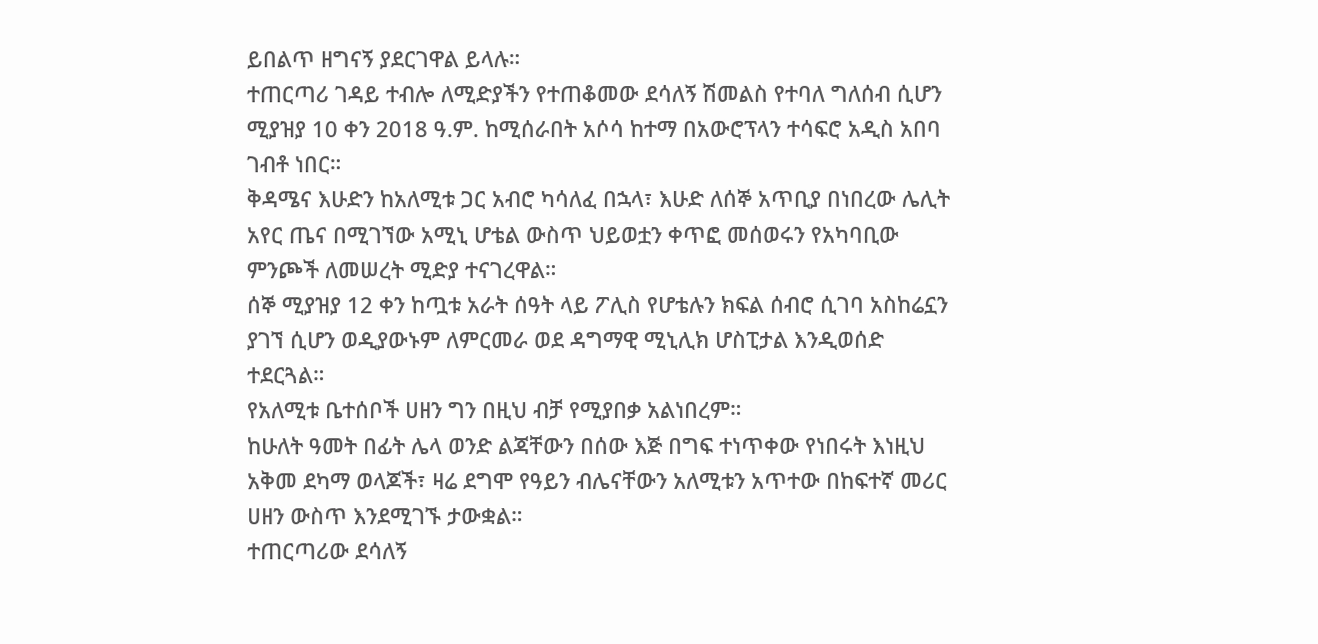ይበልጥ ዘግናኝ ያደርገዋል ይላሉ።
ተጠርጣሪ ገዳይ ተብሎ ለሚድያችን የተጠቆመው ደሳለኝ ሽመልስ የተባለ ግለሰብ ሲሆን ሚያዝያ 10 ቀን 2018 ዓ.ም. ከሚሰራበት አሶሳ ከተማ በአውሮፕላን ተሳፍሮ አዲስ አበባ ገብቶ ነበር።
ቅዳሜና እሁድን ከአለሚቱ ጋር አብሮ ካሳለፈ በኋላ፣ እሁድ ለሰኞ አጥቢያ በነበረው ሌሊት አየር ጤና በሚገኘው አሚኒ ሆቴል ውስጥ ህይወቷን ቀጥፎ መሰወሩን የአካባቢው ምንጮች ለመሠረት ሚድያ ተናገረዋል።
ሰኞ ሚያዝያ 12 ቀን ከጧቱ አራት ሰዓት ላይ ፖሊስ የሆቴሉን ክፍል ሰብሮ ሲገባ አስከሬኗን ያገኘ ሲሆን ወዲያውኑም ለምርመራ ወደ ዳግማዊ ሚኒሊክ ሆስፒታል እንዲወሰድ ተደርጓል።
የአለሚቱ ቤተሰቦች ሀዘን ግን በዚህ ብቻ የሚያበቃ አልነበረም።
ከሁለት ዓመት በፊት ሌላ ወንድ ልጃቸውን በሰው እጅ በግፍ ተነጥቀው የነበሩት እነዚህ አቅመ ደካማ ወላጆች፣ ዛሬ ደግሞ የዓይን ብሌናቸውን አለሚቱን አጥተው በከፍተኛ መሪር ሀዘን ውስጥ እንደሚገኙ ታውቋል።
ተጠርጣሪው ደሳለኝ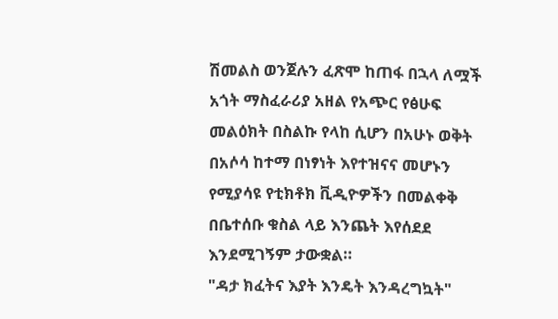ሽመልስ ወንጀሉን ፈጽሞ ከጠፋ በኋላ ለሟች አጎት ማስፈራሪያ አዘል የአጭር የፅሁፍ መልዕክት በስልኩ የላከ ሲሆን በአሁኑ ወቅት በአሶሳ ከተማ በነፃነት እየተዝናና መሆኑን የሚያሳዩ የቲክቶክ ቪዲዮዎችን በመልቀቅ በቤተሰቡ ቁስል ላይ እንጨት እየሰደደ እንደሚገኝም ታውቋል።
"ዳታ ክፈትና እያት እንዴት እንዳረግኳት"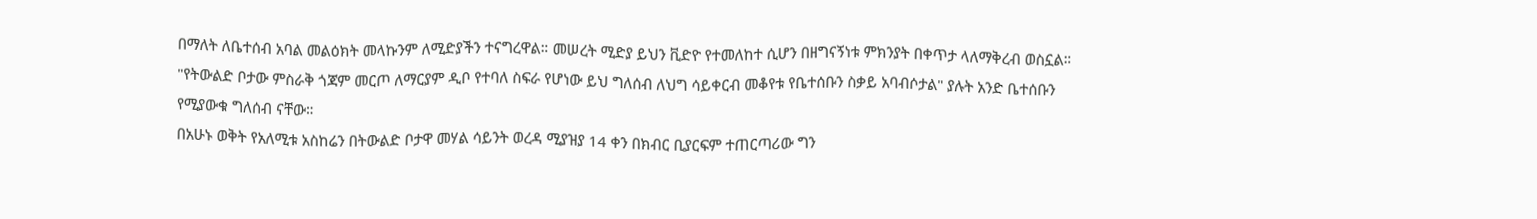በማለት ለቤተሰብ አባል መልዕክት መላኩንም ለሚድያችን ተናግረዋል። መሠረት ሚድያ ይህን ቪድዮ የተመለከተ ሲሆን በዘግናኝነቱ ምክንያት በቀጥታ ላለማቅረብ ወስኗል።
"የትውልድ ቦታው ምስራቅ ጎጃም መርጦ ለማርያም ዲቦ የተባለ ስፍራ የሆነው ይህ ግለሰብ ለህግ ሳይቀርብ መቆየቱ የቤተሰቡን ስቃይ አባብሶታል" ያሉት አንድ ቤተሰቡን የሚያውቁ ግለሰብ ናቸው።
በአሁኑ ወቅት የአለሚቱ አስከሬን በትውልድ ቦታዋ መሃል ሳይንት ወረዳ ሚያዝያ 14 ቀን በክብር ቢያርፍም ተጠርጣሪው ግን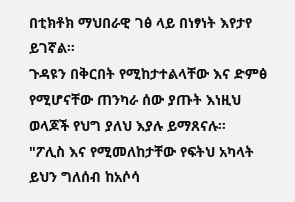በቲክቶክ ማህበራዊ ገፅ ላይ በነፃነት እየታየ ይገኛል።
ጉዳዩን በቅርበት የሚከታተልላቸው እና ድምፅ የሚሆናቸው ጠንካራ ሰው ያጡት እነዚህ ወላጆች የህግ ያለህ እያሉ ይማጸናሉ።
"ፖሊስ እና የሚመለከታቸው የፍትህ አካላት ይህን ግለሰብ ከአሶሳ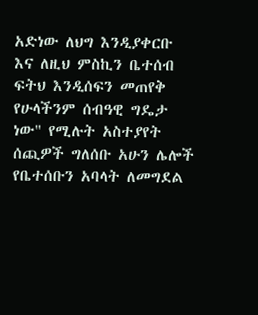አድነው ለህግ እንዲያቀርቡ እና ለዚህ ምስኪን ቤተሰብ ፍትህ እንዲሰፍን መጠየቅ የሁላችንም ሰብዓዊ ግዴታ ነው" የሚሉት አስተያየት ሰጪዎች ግለሰቡ አሁን ሌሎች የቤተሰቡን አባላት ለመግደል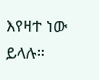እየዛተ ነው ይላሉ።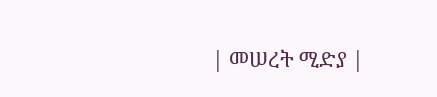| መሠረት ሚድያ |